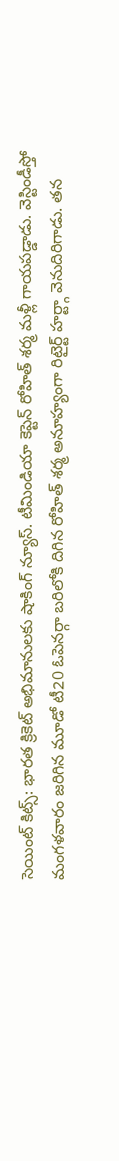సెయింట్ కిట్స్: భారత క్రికెట్ అభిమానులకు షాకింగ్ న్యూస్. టీమిండియా కెప్టెన్ రోహిత్ శర్మ మళ్లీ గాయపడ్డాడు. వెస్టిండీస్తో మంగళవారం జరిగిన మూడో టీ20 ఓపెనర్గా బరిలోకి దిగిన రోహిత్ శర్మ అనూహ్యంగా రిటైర్ట్ హర్ట్గా వెనుదిరిగాడు. తన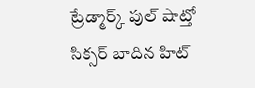ట్రేడ్మార్క్ పుల్ షాట్తో సిక్సర్ బాదిన హిట్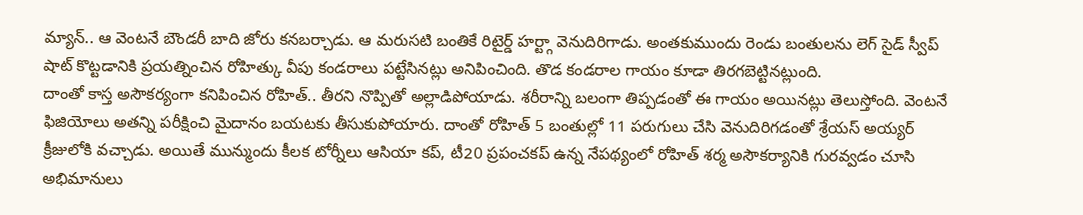మ్యాన్.. ఆ వెంటనే బౌండరీ బాది జోరు కనబర్చాడు. ఆ మరుసటి బంతికే రిటైర్డ్ హర్ట్గా వెనుదిరిగాడు. అంతకుముందు రెండు బంతులను లెగ్ సైడ్ స్వీప్ షాట్ కొట్టడానికి ప్రయత్నించిన రోహిత్కు వీపు కండరాలు పట్టేసినట్లు అనిపించింది. తొడ కండరాల గాయం కూడా తిరగబెట్టినట్లుంది.
దాంతో కాస్త అసౌకర్యంగా కనిపించిన రోహిత్.. తీరని నొప్పితో అల్లాడిపోయాడు. శరీరాన్ని బలంగా తిప్పడంతో ఈ గాయం అయినట్లు తెలుస్తోంది. వెంటనే ఫిజియోలు అతన్ని పరీక్షించి మైదానం బయటకు తీసుకుపోయారు. దాంతో రోహిత్ 5 బంతుల్లో 11 పరుగులు చేసి వెనుదిరిగడంతో శ్రేయస్ అయ్యర్ క్రీజులోకి వచ్చాడు. అయితే మున్ముందు కీలక టోర్నీలు ఆసియా కప్, టీ20 ప్రపంచకప్ ఉన్న నేపథ్యంలో రోహిత్ శర్మ అసౌకర్యానికి గురవ్వడం చూసి అభిమానులు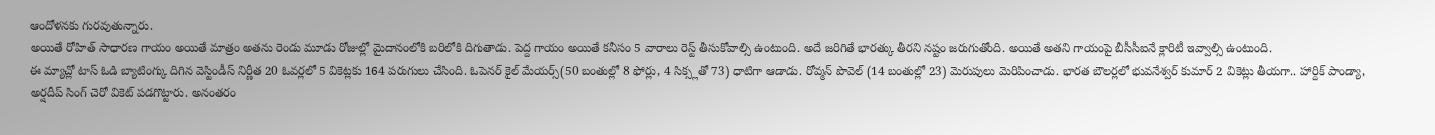ఆందోళనకు గురవుతున్నారు.
అయితే రోహిత్ సాధారణ గాయం అయితే మాత్రం అతను రెండు మూడు రోజుల్లో మైదానంలోకి బరిలోకి దిగుతాడు. పెద్ద గాయం అయితే కనీసం 5 వారాలు రెస్ట్ తీసుకోవాల్సి ఉంటుంది. అదే జరిగితే భారత్కు తీరని నష్టం జరుగుతోంది. అయితే అతని గాయంపై బీసీసీఐనే క్లారిటీ ఇవ్వాల్సి ఉంటుంది.
ఈ మ్యాచ్లో టాస్ ఓడి బ్యాటింగ్కు దిగిన వెస్టిండీస్ నిర్ణీత 20 ఓవర్లలో 5 వికెట్లకు 164 పరుగులు చేసింది. ఓపెనర్ కైల్ మేయర్స్(50 బంతుల్లో 8 ఫోర్లు, 4 సిక్స్లతో 73) ధాటిగా ఆడాడు. రోవ్మన్ పొవెల్ (14 బంతుల్లో 23) మెరుపులు మెరిపించాడు. భారత బౌలర్లలో భువనేశ్వర్ కుమార్ 2 వికెట్లు తీయగా.. హార్దిక్ పాండ్యా, అర్షదీప్ సింగ్ చెరో వికెట్ పడగొట్టారు. అనంతరం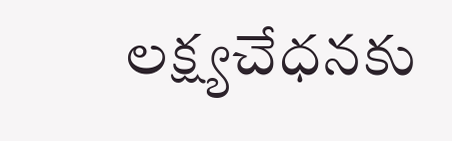లక్ష్యచేధనకు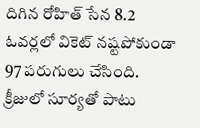దిగిన రోహిత్ సేన 8.2 ఓవర్లలో వికెట్ నష్టపోకుండా 97 పరుగులు చేసింది. క్రీజులో సూర్యతో పాటు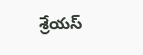శ్రేయస్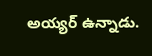అయ్యర్ ఉన్నాడు.